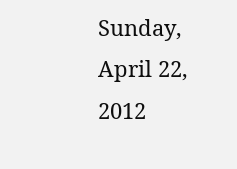Sunday, April 22, 2012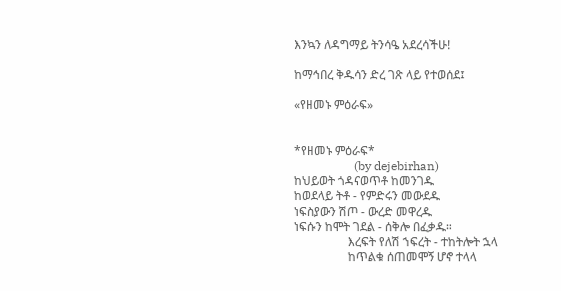እንኳን ለዳግማይ ትንሳዔ አደረሳችሁ!

ከማኅበረ ቅዱሳን ድረ ገጽ ላይ የተወሰደ፤

«የዘመኑ ምዕራፍ»


*የዘመኑ ምዕራፍ*
                    (by dejebirhan)
ከህይወት ጎዳናወጥቶ ከመንገዱ
ከወደላይ ትቶ - የምድሩን መውደዱ
ነፍስያውን ሽጦ - ውረድ መዋረዱ
ነፍሱን ከሞት ገደል - ሰቅሎ በፈቃዱ።
                  እረፍት የለሽ ኀፍረት - ተከትሎት ኋላ
                  ከጥልቁ ሰጠመሞኝ ሆኖ ተላላ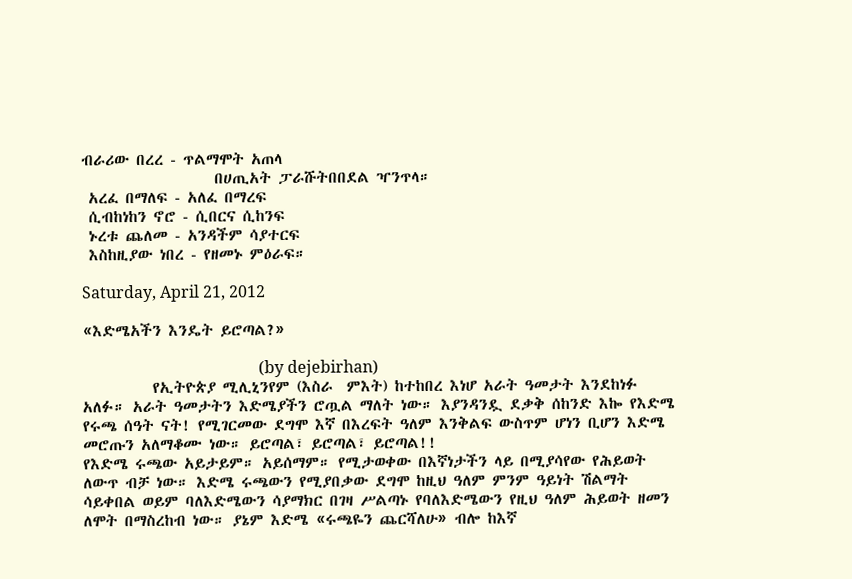ብራሪው በረረ - ጥልማሞት አጠላ
                   በሀጢአት ፓራሹትበበደል ዣንጥላ።
 አረፈ በማለፍ - አለፈ በማረፍ
 ሲብከነከን ኖሮ - ሲበርና ሲከንፍ
 ኑረቱ ጨለመ - አንዳችም ሳያተርፍ
 እስከዚያው ነበረ - የዘመኑ ምዕራፍ።

Saturday, April 21, 2012

«እድሜአችን እንዴት ይሮጣል?»

                                            (by dejebirhan)
          የኢትዮጵያ ሚሊኒንየም (እስራ  ምእት) ከተከበረ እነሆ አራት ዓመታት እንደከነፉ አለፉ። አራት ዓመታትን እድሜያችን ሮጧል ማለት ነው። እያንዳንዷ ደቃቅ ሰከንድ እኰ የእድሜ የሩጫ ሰዓት ናት! የሚገርመው ደግሞ እኛ በእረፍት ዓለም እንቅልፍ ውስጥም ሆነን ቢሆን እድሜ መሮጡን አለማቆሙ ነው። ይሮጣል፣ ይሮጣል፣ ይሮጣል!!
የእድሜ ሩጫው አይታይም። አይሰማም። የሚታወቀው በእኛነታችን ላይ በሚያሳየው የሕይወት ለውጥ ብቻ ነው። እድሜ ሩጫውን የሚያበቃው ደግሞ ከዚህ ዓለም ምንም ዓይነት ሽልማት  ሳይቀበል ወይም ባለእድሜውን ሳያማክር በገዛ ሥልጣኑ የባለእድሜውን የዚህ ዓለም ሕይወት ዘመን ለሞት በማስረከብ ነው። ያኔም እድሜ «ሩጫዬን ጨርሻለሁ» ብሎ ከእኛ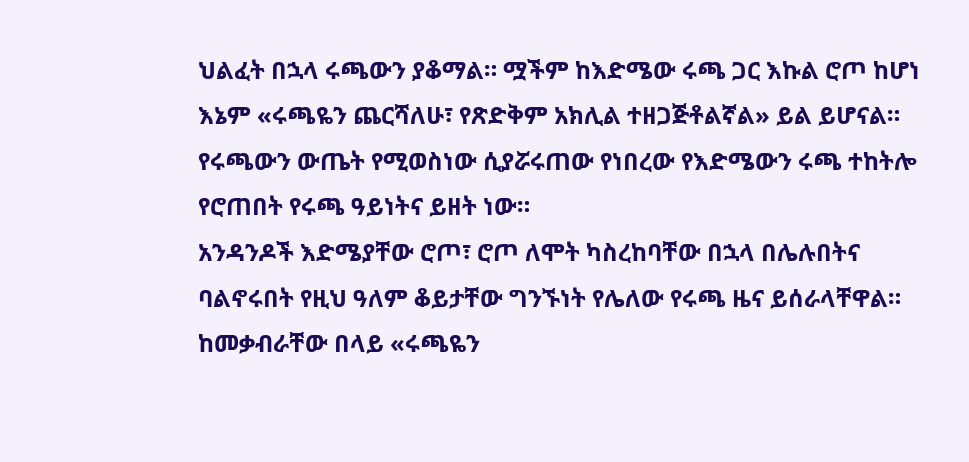ህልፈት በኋላ ሩጫውን ያቆማል። ሟችም ከእድሜው ሩጫ ጋር እኩል ሮጦ ከሆነ እኔም «ሩጫዬን ጨርሻለሁ፣ የጽድቅም አክሊል ተዘጋጅቶልኛል» ይል ይሆናል።  የሩጫውን ውጤት የሚወስነው ሲያሯሩጠው የነበረው የእድሜውን ሩጫ ተከትሎ የሮጠበት የሩጫ ዓይነትና ይዘት ነው።
አንዳንዶች እድሜያቸው ሮጦ፣ ሮጦ ለሞት ካስረከባቸው በኋላ በሌሉበትና ባልኖሩበት የዚህ ዓለም ቆይታቸው ግንኙነት የሌለው የሩጫ ዜና ይሰራላቸዋል። ከመቃብራቸው በላይ «ሩጫዬን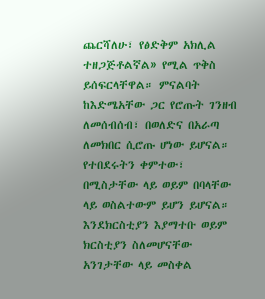ጨርሻለሁ፣ የፅድቅም አክሊል ተዘጋጅቶልኛል» የሚል ጥቅስ ይሰፍርላቸዋል። ምናልባት ከእድሜአቸው ጋር የሮጡት ገንዘብ ለመሰብሰብ፣ በወለድና በአራጣ ለመክበር ሲሮጡ ሆነው ይሆናል። የተበደሩትን ቀምተው፣ በሚስታቸው ላይ ወይም በባላቸው ላይ ወስልተውም ይሆን ይሆናል። እንደክርስቲያን እያማተቡ ወይም ክርስቲያን ስለመሆናቸው አንገታቸው ላይ መስቀል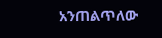አንጠልጥለው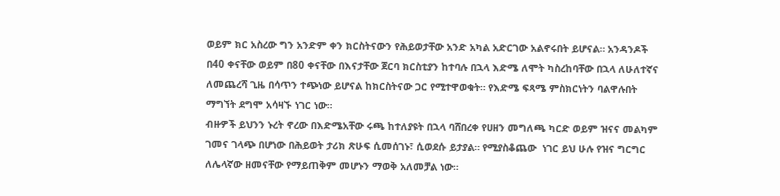ወይም ክር አስረው ግን አንድም ቀን ክርስትናውን የሕይወታቸው አንድ አካል አድርገው አልኖሩበት ይሆናል። አንዳንዶች በ40 ቀናቸው ወይም በ80 ቀናቸው በእናታቸው ጀርባ ክርስቲያን ከተባሉ በኋላ እድሜ ለሞት ካስረከባቸው በኋላ ለሁለተኛና ለመጨረሻ ጊዜ በሳጥን ተጭነው ይሆናል ከክርስትናው ጋር የሚተዋወቁት። የእድሜ ፍጻሜ ምስክርነትን ባልዋሉበት ማግኘት ደግሞ አሳዛኙ ነገር ነው።
ብዙዎች ይህንን ኑረት ኖረው በእድሜአቸው ሩጫ ከተለያዩት በኋላ ባሸበረቀ የሀዘን መግለጫ ካርድ ወይም ዝናና መልካም ገመና ገላጭ በሆነው በሕይወት ታሪክ ጽሁፍ ሲመሰገኑ፣ ሲወደሱ ይታያል። የሚያስቆጨው  ነገር ይህ ሁሉ የዝና ግርግር ለሌላኛው ዘመናቸው የማይጠቅም መሆኑን ማወቅ አለመቻል ነው።